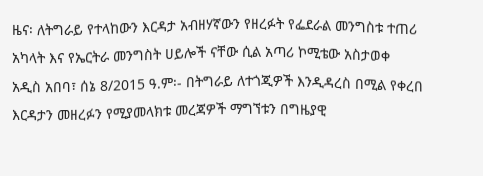ዜና፡ ለትግራይ የተላከውን እርዳታ አብዘሃኛውን የዘረፉት የፌደራል መንግስቱ ተጠሪ አካላት እና የኤርትራ መንግስት ሀይሎች ናቸው ሲል አጣሪ ኮሚቴው አስታወቀ
አዲስ አበባ፣ ሰኔ 8/2015 ዓ.ም፡- በትግራይ ለተጎጂዎች እንዲዳረስ በሚል የቀረበ እርዳታን መዘረፉን የሚያመላክቱ መረጃዎች ማግኘቱን በግዜያዊ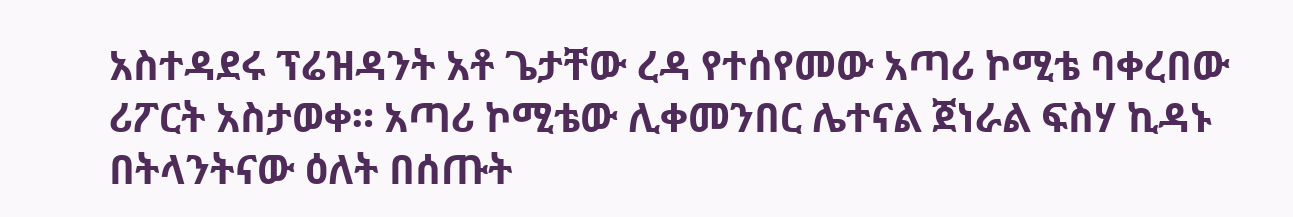አስተዳደሩ ፕሬዝዳንት አቶ ጌታቸው ረዳ የተሰየመው አጣሪ ኮሚቴ ባቀረበው ሪፖርት አስታወቀ። አጣሪ ኮሚቴው ሊቀመንበር ሌተናል ጀነራል ፍስሃ ኪዳኑ በትላንትናው ዕለት በሰጡት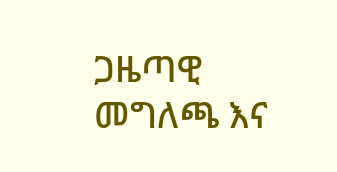ጋዜጣዊ መግለጫ እና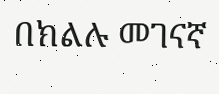በክልሉ መገናኛ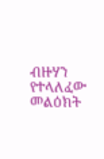ብዙሃን የተላለፈው መልዕክት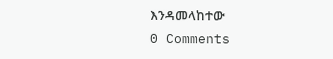እንዳመላከተው
0 Comments